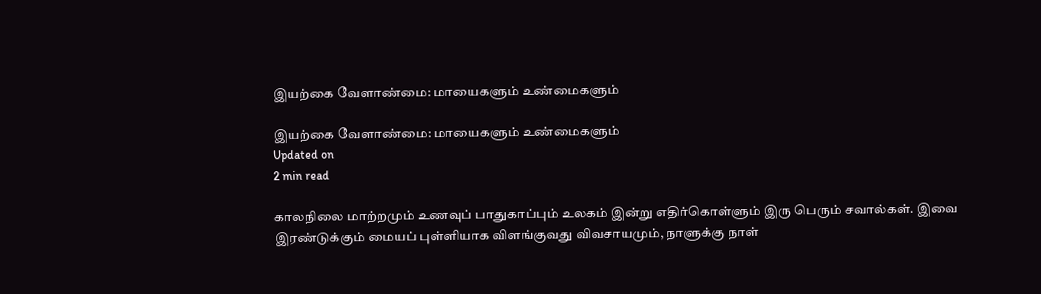இயற்கை வேளாண்மை: மாயைகளும் உண்மைகளும்

இயற்கை வேளாண்மை: மாயைகளும் உண்மைகளும்
Updated on
2 min read

காலநிலை மாற்றமும் உணவுப் பாதுகாப்பும் உலகம் இன்று எதிர்கொள்ளும் இரு பெரும் சவால்கள். இவை இரண்டுக்கும் மையப் புள்ளியாக விளங்குவது விவசாயமும், நாளுக்கு நாள்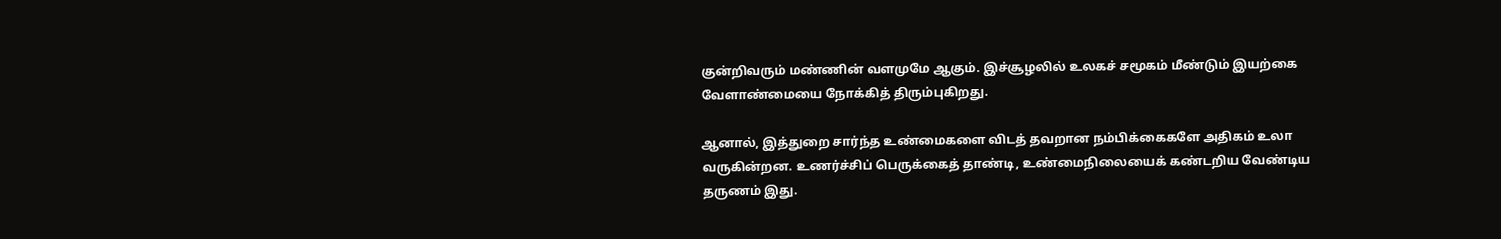குன்றிவரும் மண்ணின் வளமுமே ஆகும். இச்சூழலில் உலகச் சமூகம் மீண்டும் இயற்கை வேளாண்மையை நோக்கித் திரும்புகிறது.

ஆனால், இத்துறை சார்ந்த உண்மைகளை விடத் தவறான நம்பிக்கைகளே அதிகம் உலா வருகின்றன. உணர்ச்சிப் பெருக்கைத் தாண்டி, உண்மைநிலையைக் கண்டறிய வேண்டிய தருணம் இது.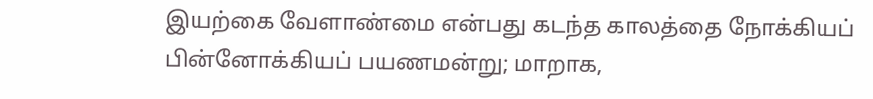இயற்கை வேளாண்மை என்பது கடந்த காலத்தை நோக்கியப் பின்னோக்கியப் பயணமன்று; மாறாக,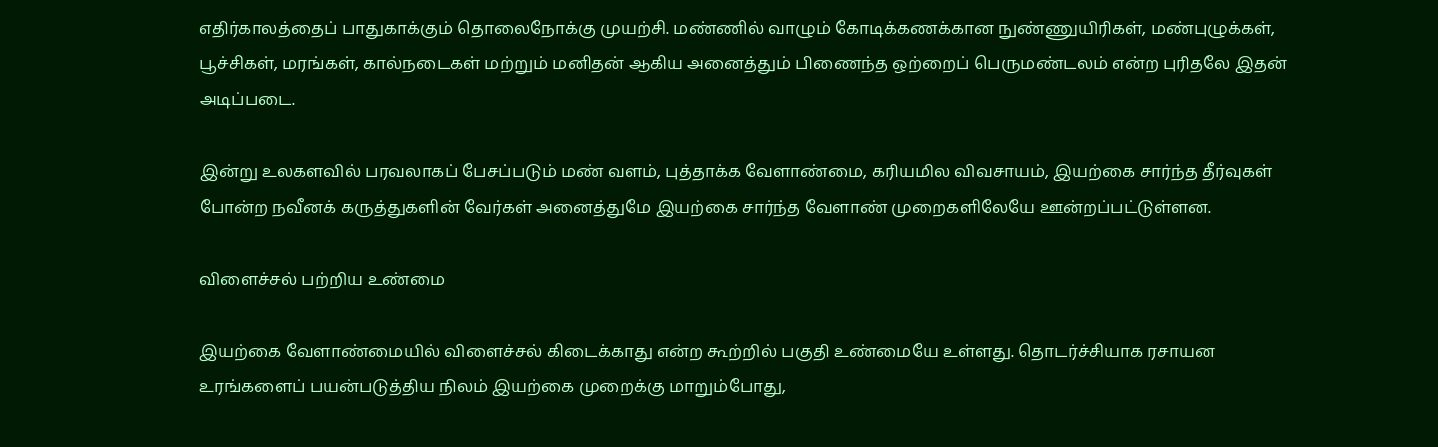எதிர்காலத்தைப் பாதுகாக்கும் தொலைநோக்கு முயற்சி. மண்ணில் வாழும் கோடிக்கணக்கான நுண்ணுயிரிகள், மண்புழுக்கள், பூச்சிகள், மரங்கள், கால்நடைகள் மற்றும் மனிதன் ஆகிய அனைத்தும் பிணைந்த ஒற்றைப் பெருமண்டலம் என்ற புரிதலே இதன் அடிப்படை.

இன்று உலகளவில் பரவலாகப் பேசப்படும் மண் வளம், புத்தாக்க வேளாண்மை, கரியமில விவசாயம், இயற்கை சார்ந்த தீர்வுகள் போன்ற நவீனக் கருத்துகளின் வேர்கள் அனைத்துமே இயற்கை சார்ந்த வேளாண் முறைகளிலேயே ஊன்றப்பட்டுள்ளன.

விளைச்சல் பற்றிய உண்மை

இயற்கை வேளாண்மையில் விளைச்சல் கிடைக்காது என்ற கூற்றில் பகுதி உண்மையே உள்ளது. தொடர்ச்சியாக ரசாயன உரங்களைப் பயன்படுத்திய நிலம் இயற்கை முறைக்கு மாறும்போது,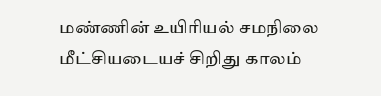மண்ணின் உயிரியல் சமநிலை மீட்சியடையச் சிறிது காலம்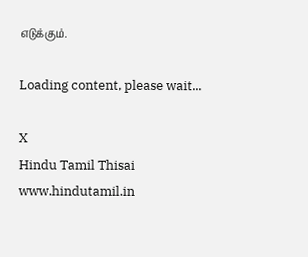எடுக்கும்.

Loading content, please wait...

X
Hindu Tamil Thisai
www.hindutamil.in